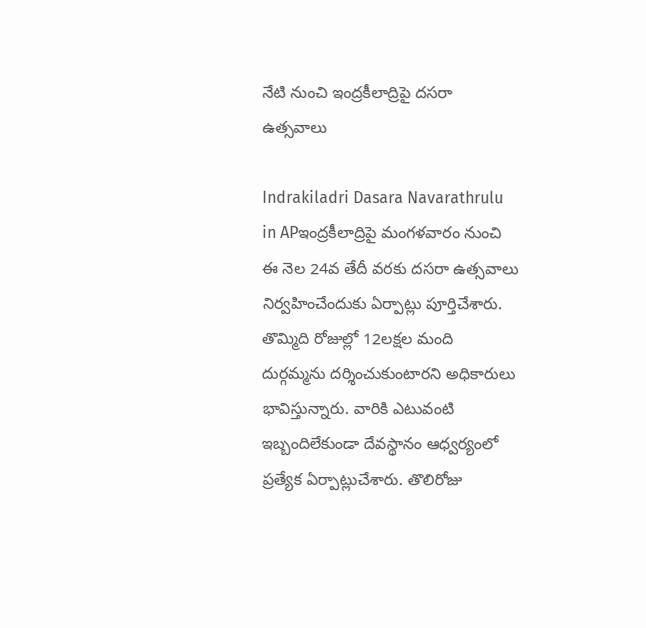నేటి నుంచి ఇంద్రకీలాద్రిపై దసరా ఉత్సవాలు

Indrakiladri Dasara Navarathrulu in APఇంద్రకీలాద్రిపై మంగళవారం నుంచి ఈ నెల 24వ తేదీ వరకు దసరా ఉత్సవాలు నిర్వహించేందుకు ఏర్పాట్లు పూర్తిచేశారు. తొమ్మిది రోజుల్లో 12లక్షల మంది దుర్గమ్మను దర్శించుకుంటారని అధికారులు భావిస్తున్నారు. వారికి ఎటువంటి ఇబ్బందిలేకుండా దేవస్థానం ఆధ్వర్యంలో ప్రత్యేక ఏర్పాట్లుచేశారు. తొలిరోజు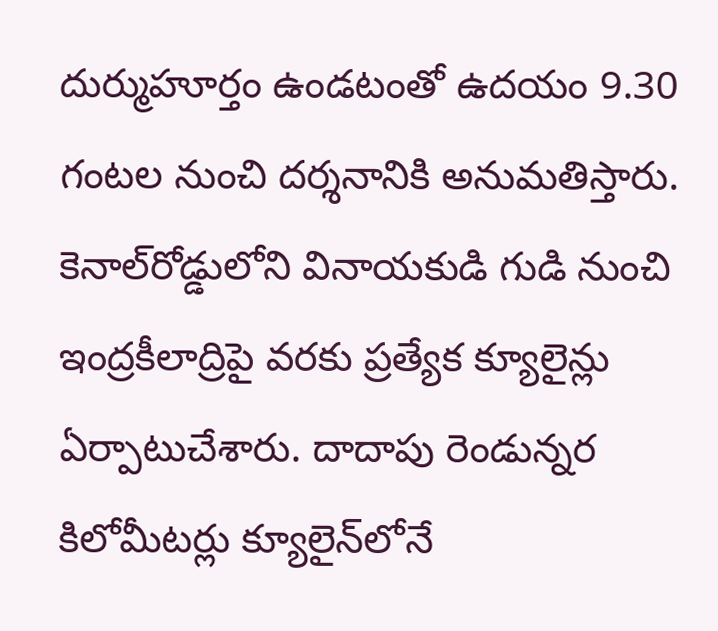దుర్ముహూర్తం ఉండటంతో ఉదయం 9.30 గంటల నుంచి దర్శనానికి అనుమతిస్తారు. కెనాల్‌రోడ్డులోని వినాయకుడి గుడి నుంచి ఇంద్రకీలాద్రిపై వరకు ప్రత్యేక క్యూలైన్లు ఏర్పాటుచేశారు. దాదాపు రెండున్నర కిలోమీటర్లు క్యూలైన్‌లోనే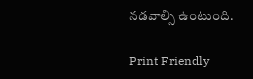నడవాల్సి ఉంటుంది.

Print Friendly